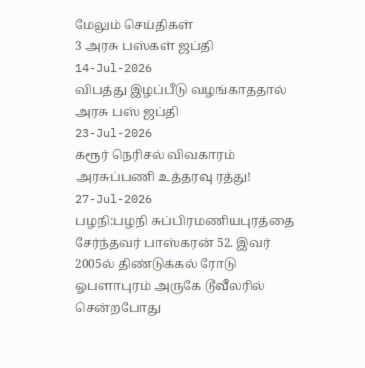மேலும் செய்திகள்
3 அரசு பஸ்கள் ஜப்தி
14-Jul-2026
விபத்து இழப்பீடு வழங்காததால் அரசு பஸ் ஜப்தி
23-Jul-2026
கரூர் நெரிசல் விவகாரம் அரசுப்பணி உத்தரவு ரத்து!
27-Jul-2026
பழநி:பழநி சுப்பிரமணியபுரத்தை சேர்ந்தவர் பாஸ்கரன் 52. இவர் 2005ல் திண்டுக்கல் ரோடு ஓபளாபுரம் அருகே டூவீலரில் சென்றபோது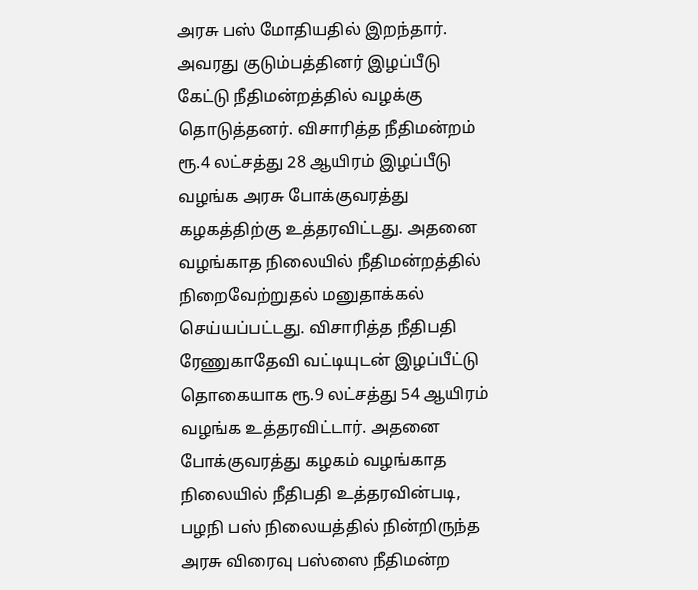அரசு பஸ் மோதியதில் இறந்தார். அவரது குடும்பத்தினர் இழப்பீடு கேட்டு நீதிமன்றத்தில் வழக்கு தொடுத்தனர். விசாரித்த நீதிமன்றம் ரூ.4 லட்சத்து 28 ஆயிரம் இழப்பீடு வழங்க அரசு போக்குவரத்து கழகத்திற்கு உத்தரவிட்டது. அதனை வழங்காத நிலையில் நீதிமன்றத்தில் நிறைவேற்றுதல் மனுதாக்கல் செய்யப்பட்டது. விசாரித்த நீதிபதி ரேணுகாதேவி வட்டியுடன் இழப்பீட்டு தொகையாக ரூ.9 லட்சத்து 54 ஆயிரம் வழங்க உத்தரவிட்டார். அதனை போக்குவரத்து கழகம் வழங்காத நிலையில் நீதிபதி உத்தரவின்படி, பழநி பஸ் நிலையத்தில் நின்றிருந்த அரசு விரைவு பஸ்ஸை நீதிமன்ற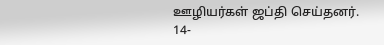ஊழியர்கள் ஜப்தி செய்தனர்.
14-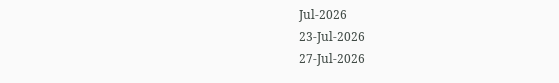Jul-2026
23-Jul-2026
27-Jul-2026